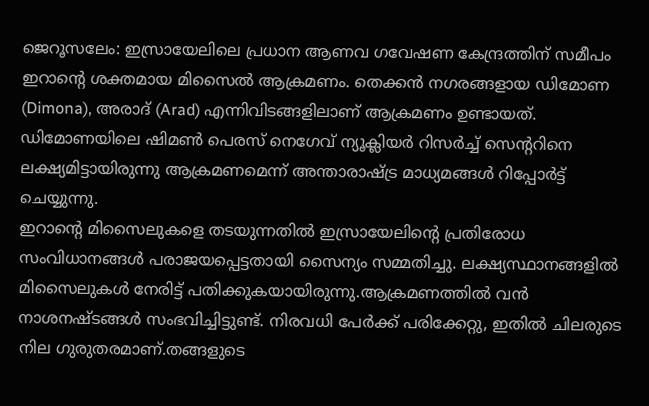ജെറൂസലേം: ഇസ്രായേലിലെ പ്രധാന ആണവ ഗവേഷണ കേന്ദ്രത്തിന് സമീപം ഇറാന്റെ ശക്തമായ മിസൈൽ ആക്രമണം. തെക്കൻ നഗരങ്ങളായ ഡിമോണ (Dimona), അരാദ് (Arad) എന്നിവിടങ്ങളിലാണ് ആക്രമണം ഉണ്ടായത്. ഡിമോണയിലെ ഷിമൺ പെരസ് നെഗേവ് ന്യൂക്ലിയർ റിസർച്ച് സെന്ററിനെ ലക്ഷ്യമിട്ടായിരുന്നു ആക്രമണമെന്ന് അന്താരാഷ്ട്ര മാധ്യമങ്ങൾ റിപ്പോർട്ട് ചെയ്യുന്നു.
ഇറാന്റെ മിസൈലുകളെ തടയുന്നതിൽ ഇസ്രായേലിന്റെ പ്രതിരോധ സംവിധാനങ്ങൾ പരാജയപ്പെട്ടതായി സൈന്യം സമ്മതിച്ചു. ലക്ഷ്യസ്ഥാനങ്ങളിൽ മിസൈലുകൾ നേരിട്ട് പതിക്കുകയായിരുന്നു.ആക്രമണത്തിൽ വൻ നാശനഷ്ടങ്ങൾ സംഭവിച്ചിട്ടുണ്ട്. നിരവധി പേർക്ക് പരിക്കേറ്റു, ഇതിൽ ചിലരുടെ നില ഗുരുതരമാണ്.തങ്ങളുടെ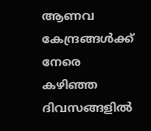ആണവ കേന്ദ്രങ്ങൾക്ക് നേരെ കഴിഞ്ഞ ദിവസങ്ങളിൽ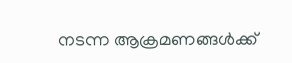നടന്ന ആക്രമണങ്ങൾക്ക്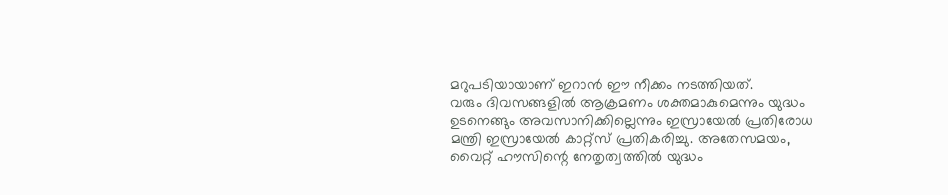മറുപടിയായാണ് ഇറാൻ ഈ നീക്കം നടത്തിയത്.
വരും ദിവസങ്ങളിൽ ആക്രമണം ശക്തമാകുമെന്നും യുദ്ധം ഉടനെങ്ങും അവസാനിക്കില്ലെന്നും ഇസ്രായേൽ പ്രതിരോധ മന്ത്രി ഇസ്രായേൽ കാറ്റ്സ് പ്രതികരിച്ചു. അതേസമയം, വൈറ്റ് ഹൗസിന്റെ നേതൃത്വത്തിൽ യുദ്ധം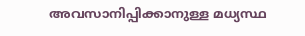അവസാനിപ്പിക്കാനുള്ള മധ്യസ്ഥ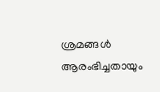ശ്രമങ്ങൾ ആരംഭിച്ചതായും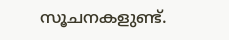സൂചനകളുണ്ട്.